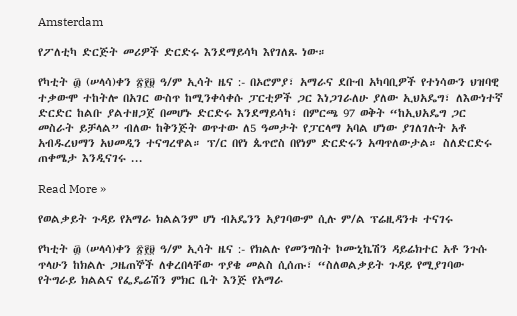Amsterdam

የፖለቲካ ድርጅት መሪዎች ድርድሩ እንደማይሳካ እየገለጹ ነው።

የካቲት ፴ (ሠላሳ)ቀን ፳፻፱ ዓ/ም ኢሳት ዜና :- በኦሮምያ፣ አማራና ደቡብ አካባቢዎች የተነሳውን ህዝባዊ ተቃውሞ ተከትሎ በአገር ውስጥ ከሚንቀሳቀሱ ፓርቲዎች ጋር እነጋገራለሁ ያለው ኢህአዴግ፣ ለእውነተኛ ድርድር ከልቡ ያልተዘጋጀ በመሆኑ ድርድሩ እንደማይሳካ፣ በምርጫ 97 ወቅት “ከኢህአዴግ ጋር መስራት ይቻላል” ብለው ከቅንጅት ወጥተው ለ5 ዓመታት የፓርላማ አባል ሆነው ያገለገሉት አቶ አብዱረህማን አህመዲን ተናግረዋል። ፕ/ር በየነ ጴጥሮስ በየነም ድርድሩን አጣጥለውታል። ስለድርድሩ ጠቀሜታ እንዲናገሩ ...

Read More »

የወልቃይት ጉዳይ የአማራ ክልልንም ሆነ ብአዴንን አያገባውም ሲሉ ም/ል ፕሬዚዳንቱ ተናገሩ

የካቲት ፴ (ሠላሳ)ቀን ፳፻፱ ዓ/ም ኢሳት ዜና :- የክልሉ የመንግስት ኮሙኒኬሽን ዳይሬክተር አቶ ንጉሱ ጥላሁን ከክልሉ ጋዜጠኞች ለቀረበላቸው ጥያቄ መልስ ሲሰጡ፣ “ስለወልቃይት ጉዳይ የሚያገባው የትግራይ ክልልና የፌዴሬሽን ምክር ቤት እንጅ የአማራ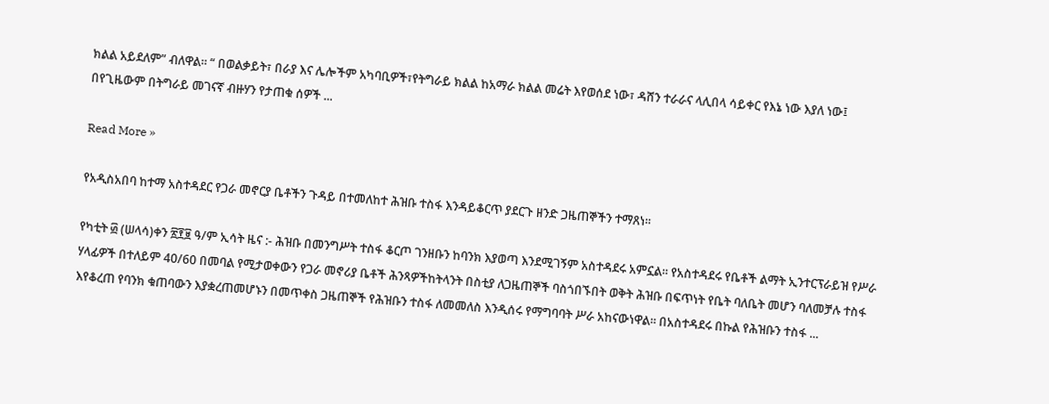ክልል አይደለም” ብለዋል። “ በወልቃይት፣ በራያ እና ሌሎችም አካባቢዎች፣የትግራይ ክልል ከአማራ ክልል መሬት እየወሰደ ነው፣ ዳሸን ተራራና ላሊበላ ሳይቀር የእኔ ነው እያለ ነው፤ በየጊዜውም በትግራይ መገናኛ ብዙሃን የታጠቁ ሰዎች ...

Read More »

የአዲስአበባ ከተማ አስተዳደር የጋራ መኖርያ ቤቶችን ጉዳይ በተመለከተ ሕዝቡ ተስፋ እንዳይቆርጥ ያደርጉ ዘንድ ጋዜጠኞችን ተማጸነ፡፡

የካቲት ፴ (ሠላሳ)ቀን ፳፻፱ ዓ/ም ኢሳት ዜና :- ሕዝቡ በመንግሥት ተስፋ ቆርጦ ገንዘቡን ከባንክ እያወጣ እንደሚገኝም አስተዳደሩ አምኗል፡፡ የአስተዳደሩ የቤቶች ልማት ኢንተርፕራይዝ የሥራ ሃላፊዎች በተለይም 40/60 በመባል የሚታወቀውን የጋራ መኖሪያ ቤቶች ሕንጻዎችከትላንት በስቲያ ለጋዜጠኞች ባስጎበኙበት ወቅት ሕዝቡ በፍጥነት የቤት ባለቤት መሆን ባለመቻሉ ተስፋ እየቆረጠ የባንክ ቁጠባውን እያቋረጠመሆኑን በመጥቀስ ጋዜጠኞች የሕዝቡን ተስፋ ለመመለስ እንዲሰሩ የማግባባት ሥራ አከናውነዋል፡፡ በአስተዳደሩ በኩል የሕዝቡን ተስፋ ...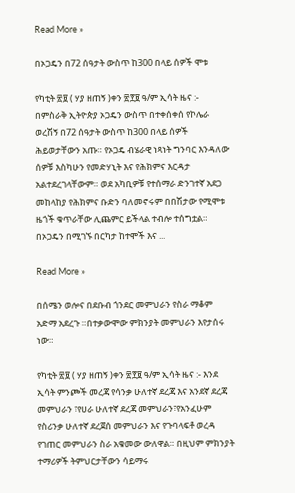Read More »

በኦጋዴን በ72 ሰዓታት ውስጥ ከ300 በላይ ሰዎች ሞቱ

የካቲት ፳፱ ( ሃያ ዘጠኝ )ቀን ፳፻፱ ዓ/ም ኢሳት ዜና :- በምስራቅ ኢትዮጵያ ኦጋዴን ውስጥ በተቀሰቀሰ የኮሌራ ወረሽኝ በ72 ሰዓታት ውስጥ ከ300 በላይ ሰዎች ሕይወታቸውን አጡ። የኦጋዴ ብሄራዊ ነጻነት ግንባር እንዳለው ሰዎቹ እስካሁን የመድሃኒት እና የሕክምና እርዳታ አልተደረገላቸውም። ወደ አካቢዎቹ የተሰማራ ድንገተኛ አደጋ መከላከያ የሕክምና ቡድን ባለመኖሩም በበሽታው የሚሞቱ ዜጎች ቁጥራቸው ሊጨምር ይችላል ተብሎ ተሰግቷል። በኦጋዴን በሚገኙ በርካታ ከተሞች እና ...

Read More »

በሰሜን ወሎና በደቡብ ጎንደር መምህራን የስራ ማቆም አድማ አደረጉ ።በተቃውሞው ምክንያት መምህራን እየታሰሩ ነው።

የካቲት ፳፱ ( ሃያ ዘጠኝ )ቀን ፳፻፱ ዓ/ም ኢሳት ዜና :- እንደ ኢሳት ምንጮች መረጃ የሳንቃ ሁለተኛ ደረጃ እና አንደኛ ደረጃ መምህራን ፣የሀራ ሁለተኛ ደረጃ መምህራን፣የአንፈሁም የስሪንቃ ሁለተኛ ደረጀሰ መምህራን እና የጉባላፍቶ ወረዳ የገጠር መምህራን ስራ አቁመው ውለዋል። በዚህም ምክንያት ተማሪዎች ትምህርታቸውን ሳይማሩ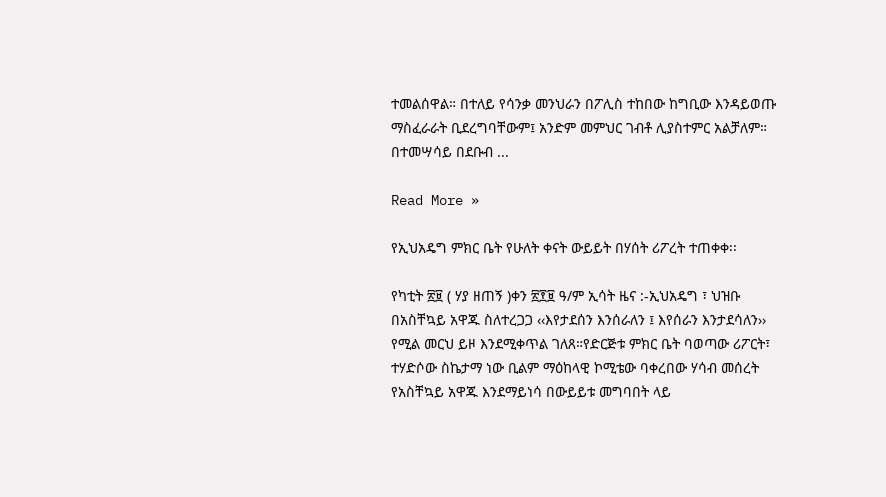ተመልሰዋል። በተለይ የሳንቃ መንህራን በፖሊስ ተከበው ከግቢው እንዳይወጡ ማስፈራራት ቢደረግባቸውም፤ አንድም መምህር ገብቶ ሊያስተምር አልቻለም። በተመሣሳይ በደቡብ ...

Read More »

የኢህአዴግ ምክር ቤት የሁለት ቀናት ውይይት በሃሰት ሪፖረት ተጠቀቀ፡፡

የካቲት ፳፱ ( ሃያ ዘጠኝ )ቀን ፳፻፱ ዓ/ም ኢሳት ዜና :-ኢህአዴግ ፣ ህዝቡ በአስቸኳይ አዋጁ ስለተረጋጋ ‹‹እየታደሰን እንሰራለን ፤ እየሰራን እንታደሳለን›› የሚል መርህ ይዞ እንደሚቀጥል ገለጸ።የድርጅቱ ምክር ቤት ባወጣው ሪፖርት፣ ተሃድሶው ስኬታማ ነው ቢልም ማዕከላዊ ኮሚቴው ባቀረበው ሃሳብ መሰረት የአስቸኳይ አዋጁ እንደማይነሳ በውይይቱ መግባበት ላይ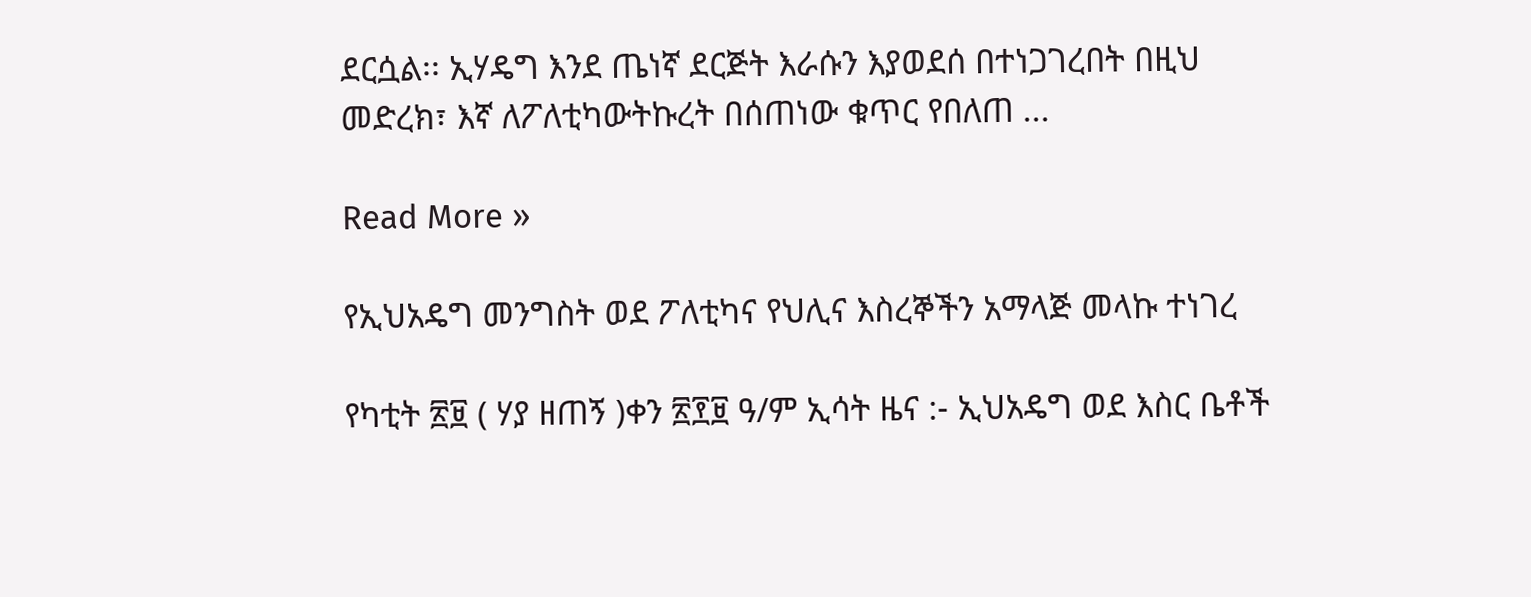ደርሷል፡፡ ኢሃዴግ እንደ ጤነኛ ደርጅት እራሱን እያወደሰ በተነጋገረበት በዚህ መድረክ፣ እኛ ለፖለቲካውትኩረት በሰጠነው ቁጥር የበለጠ ...

Read More »

የኢህአዴግ መንግስት ወደ ፖለቲካና የህሊና እስረኞችን አማላጅ መላኩ ተነገረ

የካቲት ፳፱ ( ሃያ ዘጠኝ )ቀን ፳፻፱ ዓ/ም ኢሳት ዜና :- ኢህአዴግ ወደ እስር ቤቶች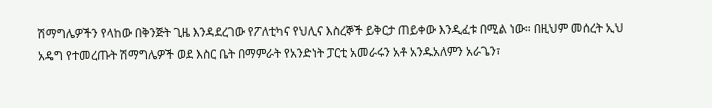ሽማግሌዎችን የላከው በቅንጅት ጊዜ እንዳደረገው የፖለቲካና የህሊና እስረኞች ይቅርታ ጠይቀው እንዲፈቱ በሚል ነው። በዚህም መሰረት ኢህ አዴግ የተመረጡት ሽማግሌዎች ወደ እስር ቤት በማምራት የአንድነት ፓርቲ አመራሩን አቶ አንዱአለምን አራጌን፣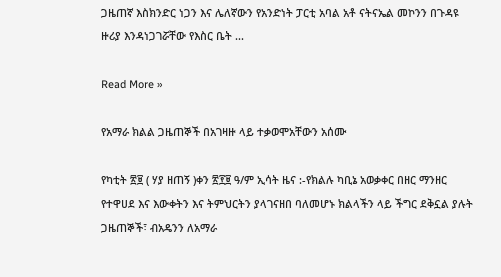ጋዜጠኛ እስክንድር ነጋን እና ሌለኛውን የአንድነት ፓርቲ አባል አቶ ናትናኤል መኮንን በጉዳዩ ዙሪያ እንዳነጋገሯቸው የእስር ቤት ...

Read More »

የአማራ ክልል ጋዜጠኞች በአገዛዙ ላይ ተቃወሞአቸውን አሰሙ

የካቲት ፳፱ ( ሃያ ዘጠኝ )ቀን ፳፻፱ ዓ/ም ኢሳት ዜና :-የክልሉ ካቢኔ አወቃቀር በዘር ማንዘር የተዋሀደ እና እውቀትን እና ትምህርትን ያላገናዘበ ባለመሆኑ ክልላችን ላይ ችግር ደቅኗል ያሉት ጋዜጠኞች፣ ብአዴንን ለአማራ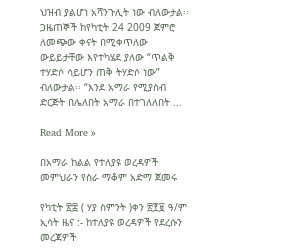ህዝብ ያልሆነ አሻንጉሊት ነው ብለውታል፡፡ ጋዜጠኞች ከየካቲት 24 2009 ጀምሮ ለመጭው ቀናት በሚቀጥለው ውይይታቸው እየተካሄደ ያለው “ጥልቅ ተሃድሶ ሳይሆን ጠቅ ትሃድሶ ነው” ብለውታል፡፡ “እንደ አማራ የሚያስብ ድርጅት በሌለበት አማራ በተገለለበት ...

Read More »

በአማራ ከልል የተለያዩ ወረዳዎች መምህራን የስራ ማቆም አድማ ጀመሩ

የካቲት ፳፰ ( ሃያ ስምንት )ቀን ፳፻፱ ዓ/ም ኢሳት ዜና :- ከተለያዩ ወረዳዎች የደረሱን መረጃዎች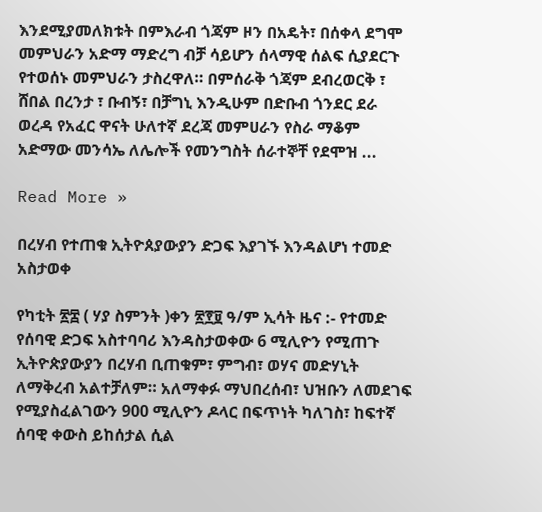እንደሚያመለክቱት በምእራብ ጎጃም ዞን በአዴት፣ በሰቀላ ደግሞ መምህራን አድማ ማድረግ ብቻ ሳይሆን ሰላማዊ ሰልፍ ሲያደርጉ የተወሰኑ መምህራን ታስረዋለ። በምሰራቅ ጎጃም ደብረወርቅ ፣ ሸበል በረንታ ፣ ቡብኝ፣ በቻግኒ እንዲሁም በድቡብ ጎንደር ደራ ወረዳ የአፈር ዋናት ሁለተኛ ደረጃ መምሀራን የስራ ማቆም አድማው መንሳኤ ለሌሎች የመንግስት ሰራተኞቸ የደሞዝ ...

Read More »

በረሃብ የተጠቁ ኢትዮጰያውያን ድጋፍ እያገኙ እንዳልሆነ ተመድ አስታወቀ

የካቲት ፳፰ ( ሃያ ስምንት )ቀን ፳፻፱ ዓ/ም ኢሳት ዜና :- የተመድ የሰባዊ ድጋፍ አስተባባሪ እንዳስታወቀው 6 ሚሊዮን የሚጠጉ ኢትዮጵያውያን በረሃብ ቢጠቁም፣ ምግብ፣ ወሃና መድሃኒት ለማቅረብ አልተቻለም። አለማቀፉ ማህበረሰብ፣ ህዝቡን ለመደገፍ የሚያስፈልገውን 900 ሚሊዮን ዶላር በፍጥነት ካለገስ፣ ከፍተኛ ሰባዊ ቀውስ ይከሰታል ሲል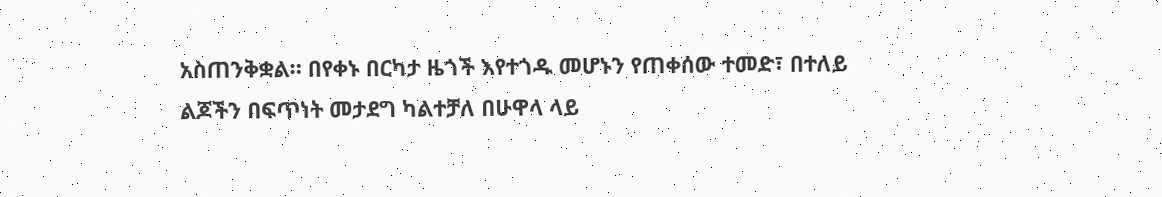አስጠንቅቋል። በየቀኑ በርካታ ዜጎች እየተጎዱ መሆኑን የጠቀሰው ተመድ፣ በተለይ ልጆችን በፍጥነት መታደግ ካልተቻለ በሁዋላ ላይ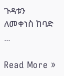ጉዳቱን ለመቀነስ ከባድ ...

Read More »